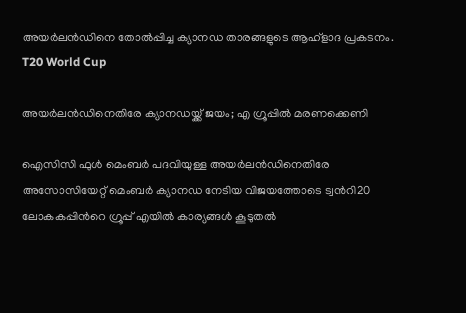അയർലൻഡിനെ തോൽപ്പിച്ച ക്യാനഡ താരങ്ങളുടെ ആഹ്ളാദ പ്രകടനം.
T20 World Cup

അയർലൻഡിനെതിരേ ക്യാനഡയ്ക്ക് ജയം; എ ഗ്രൂപ്പിൽ മരണക്കെണി

ഐസിസി ഫുൾ മെംബർ പദവിയുള്ള അയർലൻഡിനെതിരേ അസോസിയേറ്റ് മെംബർ ക്യാനഡ നേടിയ വിജയത്തോടെ ട്വന്‍റി20 ലോകകപ്പിന്‍റെ ഗ്രൂപ്പ് എയിൽ കാര്യങ്ങൾ കൂടുതൽ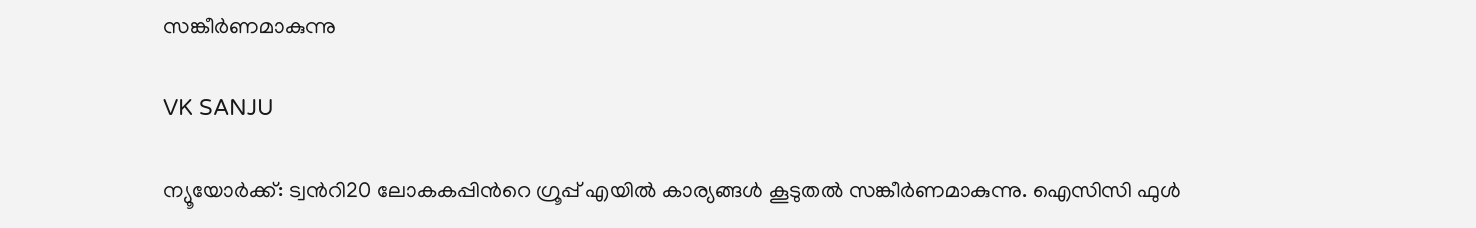സങ്കീർണമാകുന്നു

VK SANJU

ന്യൂയോർക്ക്: ട്വന്‍റി20 ലോകകപ്പിന്‍റെ ഗ്രൂപ്പ് എയിൽ കാര്യങ്ങൾ കൂടുതൽ സങ്കീർണമാകുന്നു. ഐസിസി ഫുൾ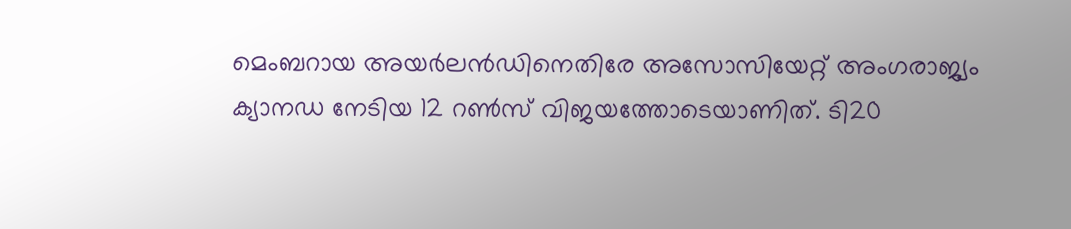മെംബറായ അയർലൻഡിനെതിരേ അസോസിയേറ്റ് അംഗരാജ്യം ക്യാനഡ നേടിയ 12 റൺസ് വിജയത്തോടെയാണിത്. ടി20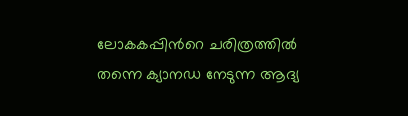ലോകകപ്പിന്‍റെ ചരിത്രത്തിൽ തന്നെ ക്യാനഡ നേടുന്ന ആദ്യ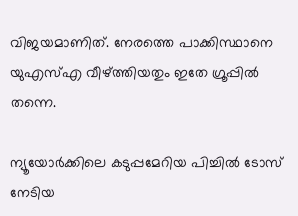വിജയമാണിത്. നേരത്തെ പാക്കിസ്ഥാനെ യുഎസ്എ വീഴ്ത്തിയതും ഇതേ ഗ്രൂപ്പിൽ തന്നെ.

ന്യൂയോർക്കിലെ കടുപ്പമേറിയ പിച്ചിൽ ടോസ് നേടിയ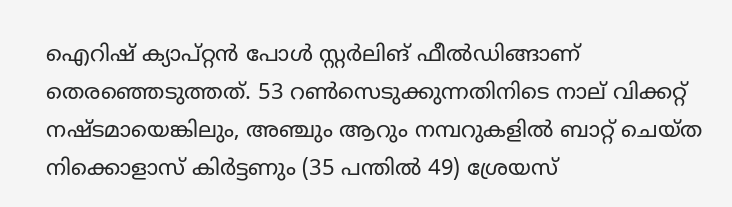ഐറിഷ് ക്യാപ്റ്റൻ പോൾ സ്റ്റർലിങ് ഫീൽഡിങ്ങാണ് തെരഞ്ഞെടുത്തത്. 53 റൺസെടുക്കുന്നതിനിടെ നാല് വിക്കറ്റ് നഷ്ടമായെങ്കിലും, അഞ്ചും ആറും നമ്പറുകളിൽ ബാറ്റ് ചെയ്ത നിക്കൊളാസ് കിർട്ടണും (35 പന്തിൽ 49) ശ്രേയസ്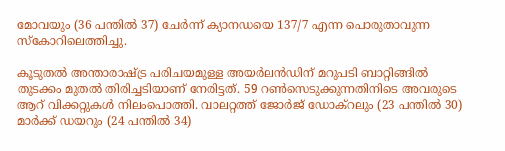മോവയും (36 പന്തിൽ 37) ചേർന്ന് ക്യാനഡയെ 137/7 എന്ന പൊരുതാവുന്ന സ്കോറിലെത്തിച്ചു.

കൂടുതൽ അന്താരാഷ്‌ട്ര പരിചയമുള്ള അയർലൻഡിന് മറുപടി ബാറ്റിങ്ങിൽ തുടക്കം മുതൽ തിരിച്ചടിയാണ് നേരിട്ടത്. 59 റൺസെടുക്കുന്നതിനിടെ അവരുടെ ആറ് വിക്കറ്റുകൾ നിലംപൊത്തി. വാലറ്റത്ത് ജോർജ് ഡോക്റലും (23 പന്തിൽ 30) മാർക്ക് ഡയറും (24 പന്തിൽ 34)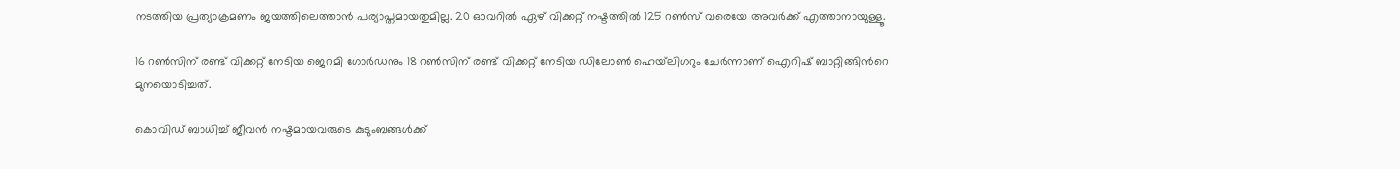നടത്തിയ പ്രത്യാക്രമണം ജയത്തിലെത്താൻ പര്യാപ്തമായതുമില്ല. 20 ഓവറിൽ ഏഴ് വിക്കറ്റ് നഷ്ടത്തിൽ 125 റൺസ് വരെയേ അവർക്ക് എത്താനായുള്ളൂ.

16 റൺസിന് രണ്ട് വിക്കറ്റ് നേടിയ ജെറമി ഗോർഡനും 18 റൺസിന് രണ്ട് വിക്കറ്റ് നേടിയ ഡിലോൺ ഹെയ്‌ലിഗറും ചേർന്നാണ് ഐറിഷ് ബാറ്റിങ്ങിന്‍റെ മുനയൊടിച്ചത്.

കൊവിഡ് ബാധിച്ച് ജീവൻ നഷ്ടമായവരുടെ കുടുംബങ്ങൾക്ക്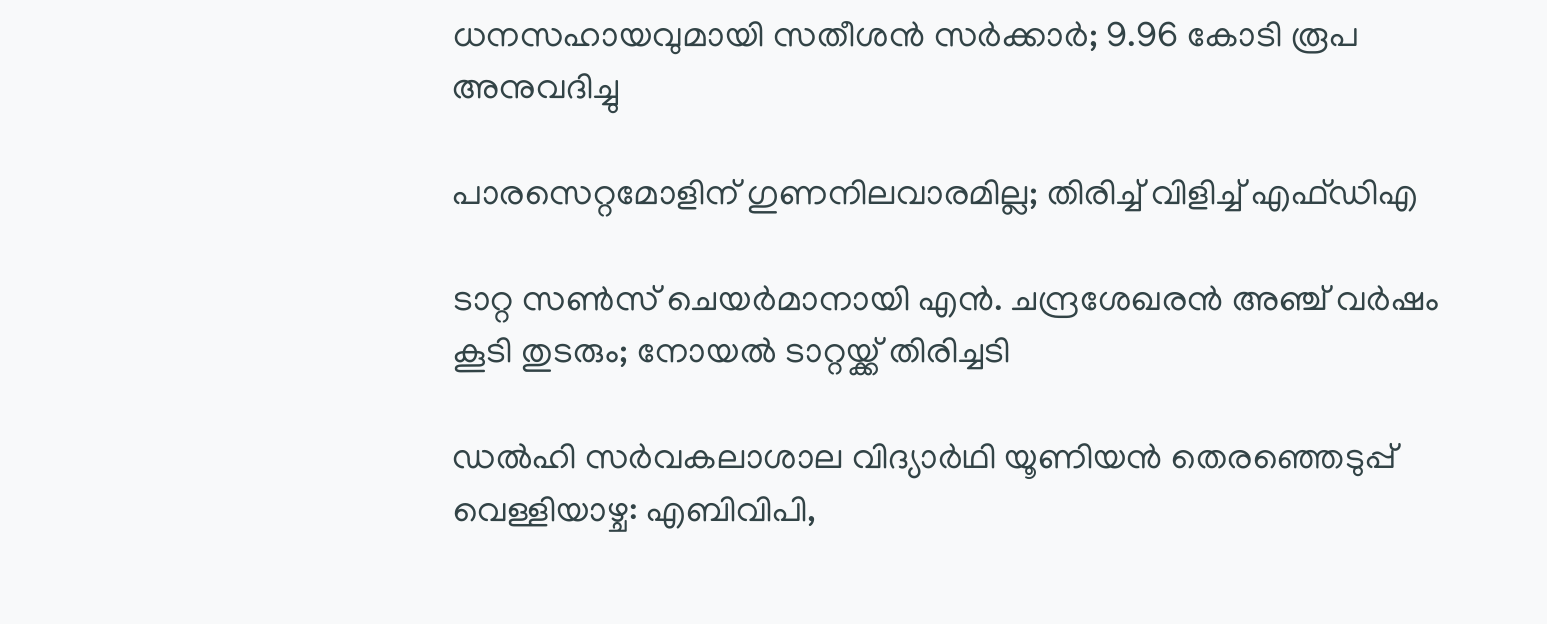ധനസഹായവുമായി സതീശൻ സർക്കാർ; 9.96 കോടി രൂപ അനുവദിച്ചു

പാരസെറ്റമോളിന് ഗുണനിലവാരമില്ല; തിരിച്ച് വിളിച്ച് എഫ്ഡിഎ

ടാറ്റ സൺസ് ചെയർമാനായി എൻ. ചന്ദ്രശേഖരൻ അഞ്ച് വർഷം കൂടി തുടരും; നോയൽ ടാറ്റയ്ക്ക് തിരിച്ചടി

ഡൽഹി സർവകലാശാല വിദ്യാർഥി യൂണിയൻ തെരഞ്ഞെടുപ്പ് വെള്ളിയാഴ്ച: എബിവിപി,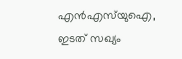എൻഎസ്‌യുഐ, ഇടത് സഖ്യം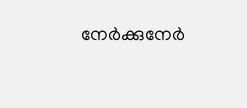നേർക്കുനേർ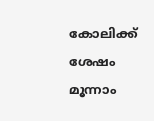കോലിക്ക് ശേഷം മൂന്നാം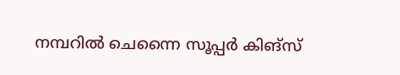നമ്പറിൽ ചെന്നൈ സൂപ്പർ കിങ്സ്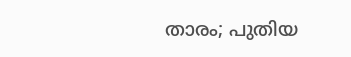താരം; പുതിയ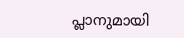പ്ലാനുമായി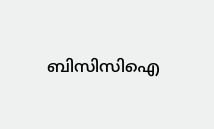ബിസിസിഐ